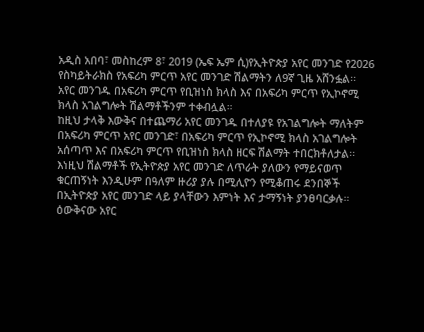አዲስ አበባ፣ መስከረም 8፣ 2019 (ኤፍ ኤም ሲ)የኢትዮጵያ አየር መንገድ የ2026 የስካይትራክስ የአፍሪካ ምርጥ አየር መንገድ ሽልማትን ለ9ኛ ጊዜ አሸንፏል፡፡
አየር መንገዱ በአፍሪካ ምርጥ የቢዝነስ ክላስ እና በአፍሪካ ምርጥ የኢኮኖሚ ክላስ አገልግሎት ሽልማቶችንም ተቀብሏል።
ከዚህ ታላቅ እውቅና በተጨማሪ አየር መንገዱ በተለያዩ የአገልግሎት ማለትም በአፍሪካ ምርጥ አየር መንገድ፣ በአፍሪካ ምርጥ የኢኮኖሚ ክላስ አገልግሎት አሰጣጥ እና በአፍሪካ ምርጥ የቢዝነስ ክላስ ዘርፍ ሽልማት ተበርክቶለታል፡፡
እነዚህ ሽልማቶች የኢትዮጵያ አየር መንገድ ለጥራት ያለውን የማይናወጥ ቁርጠኝነት እንዲሁም በዓለም ዙሪያ ያሉ በሚሊዮን የሚቆጠሩ ደንበኞች በኢትዮጵያ አየር መንገድ ላይ ያላቸውን እምነት እና ታማኝነት ያንፀባርቃሉ።
ዕውቅናው አየር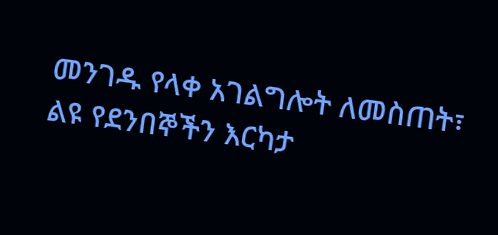መንገዱ የላቀ አገልግሎት ለመስጠት፣ ልዩ የደንበኞችን እርካታ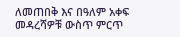ለመጠበቅ እና በዓለም አቀፍ መዳረሻዎቹ ውስጥ ምርጥ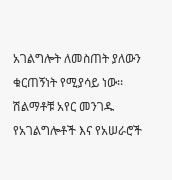አገልግሎት ለመስጠት ያለውን ቁርጠኝነት የሚያሳይ ነው፡፡
ሽልማቶቹ አየር መንገዱ የአገልግሎቶች እና የአሠራሮች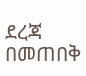ደረጃ በመጠበቅ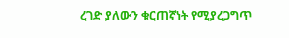ረገድ ያለውን ቁርጠኛነት የሚያረጋግጥ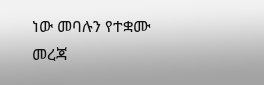ነው መባሉን የተቋሙ መረጃ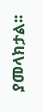ያመላክታል፡፡